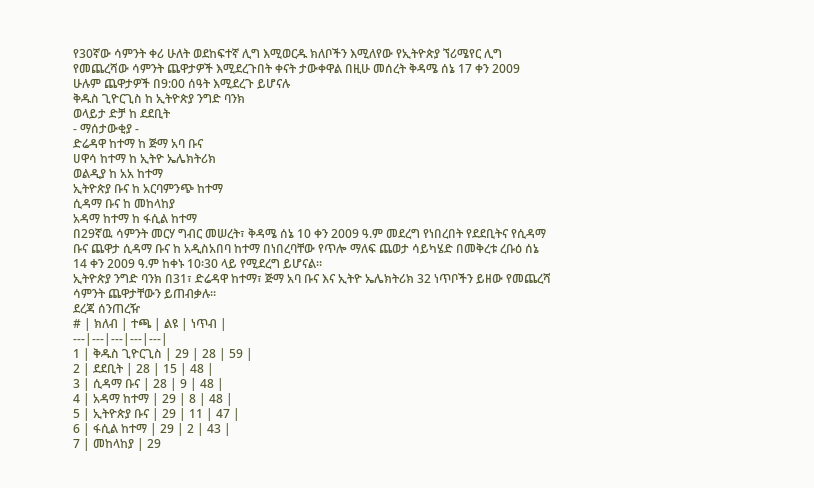የ30ኛው ሳምንት ቀሪ ሁለት ወደከፍተኛ ሊግ እሚወርዱ ክለቦችን እሚለየው የኢትዮጵያ ኘሪሜየር ሊግ የመጨረሻው ሳምንት ጨዋታዎች እሚደረጉበት ቀናት ታውቀዋል በዚሁ መሰረት ቅዳሜ ሰኔ 17 ቀን 2009
ሁሉም ጨዋታዎች በ9:00 ሰዓት እሚደረጉ ይሆናሉ
ቅዱስ ጊዮርጊስ ከ ኢትዮጵያ ንግድ ባንክ
ወላይታ ድቻ ከ ደደቢት
- ማሰታውቂያ -
ድሬዳዋ ከተማ ከ ጅማ አባ ቡና
ሀዋሳ ከተማ ከ ኢትዮ ኤሌክትሪክ
ወልዲያ ከ አአ ከተማ
ኢትዮጵያ ቡና ከ አርባምንጭ ከተማ
ሲዳማ ቡና ከ መከላከያ
አዳማ ከተማ ከ ፋሲል ከተማ
በ29ኛዉ ሳምንት መርሃ ግብር መሠረት፣ ቅዳሜ ሰኔ 10 ቀን 2009 ዓ.ም መደረግ የነበረበት የደደቢትና የሲዳማ ቡና ጨዋታ ሲዳማ ቡና ከ አዲስአበባ ከተማ በነበረባቸው የጥሎ ማለፍ ጨወታ ሳይካሄድ በመቅረቱ ረቡዕ ሰኔ 14 ቀን 2009 ዓ.ም ከቀኑ 10፡30 ላይ የሚደረግ ይሆናል።
ኢትዮጵያ ንግድ ባንክ በ31፣ ድሬዳዋ ከተማ፣ ጅማ አባ ቡና እና ኢትዮ ኤሌክትሪክ 32 ነጥቦችን ይዘው የመጨረሻ ሳምንት ጨዋታቸውን ይጠብቃሉ።
ደረጃ ሰንጠረዥ
# | ክለብ | ተጫ | ልዩ | ነጥብ |
---|---|---|---|---|
1 | ቅዱስ ጊዮርጊስ | 29 | 28 | 59 |
2 | ደደቢት | 28 | 15 | 48 |
3 | ሲዳማ ቡና | 28 | 9 | 48 |
4 | አዳማ ከተማ | 29 | 8 | 48 |
5 | ኢትዮጵያ ቡና | 29 | 11 | 47 |
6 | ፋሲል ከተማ | 29 | 2 | 43 |
7 | መከላከያ | 29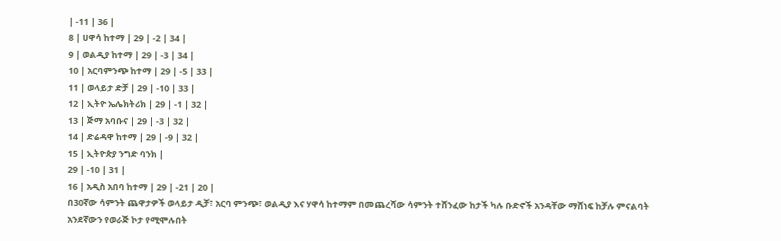| -11 | 36 |
8 | ሀዋሳ ከተማ | 29 | -2 | 34 |
9 | ወልዲያ ከተማ | 29 | -3 | 34 |
10 | አርባምንጭ ከተማ | 29 | -5 | 33 |
11 | ወላይታ ድቻ | 29 | -10 | 33 |
12 | ኢትዮ ኤሌክትሪክ | 29 | -1 | 32 |
13 | ጅማ አባቡና | 29 | -3 | 32 |
14 | ድሬዳዋ ከተማ | 29 | -9 | 32 |
15 | ኢትዮጵያ ንግድ ባንክ |
29 | -10 | 31 |
16 | አዲስ አበባ ከተማ | 29 | -21 | 20 |
በ30ኛው ሳምንት ጨዋታዎች ወላይታ ዲቻ፣ አርባ ምንጭ፣ ወልዲያ እና ሃዋሳ ከተማም በመጨረሻው ሳምንት ተሸንፈው ከታች ካሉ ቡድኖች አንዳቸው ማሸነፍ ከቻሉ ምናልባት አንደኛውን የወራጅ ኮታ የሚሞሉበት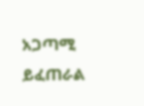አጋጣሚ ይፈጠራል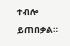ተብሎ ይጠበቃል።